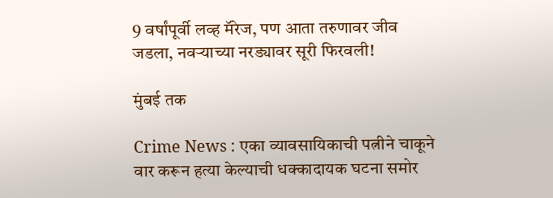9 वर्षांपूर्वी लव्ह मॅरेज, पण आता तरुणावर जीव जडला, नवऱ्याच्या नरड्यावर सूरी फिरवली!

मुंबई तक

Crime News : एका व्यावसायिकाची पत्नीने चाकूने वार करून हत्या केल्याची धक्कादायक घटना समोर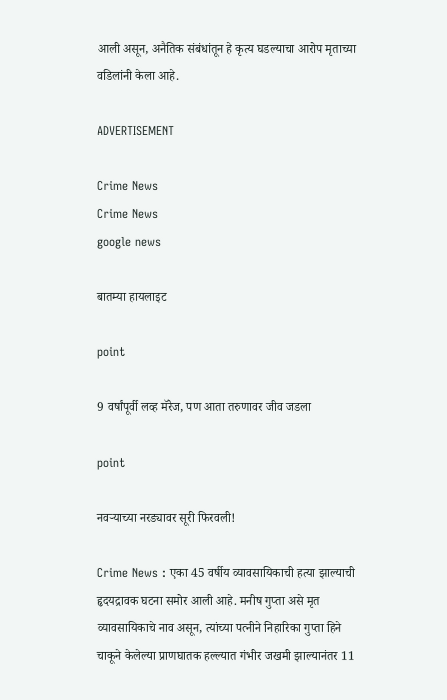आली असून, अनैतिक संबंधांतून हे कृत्य घडल्याचा आरोप मृताच्या वडिलांनी केला आहे.

ADVERTISEMENT

Crime News
Crime News
google news

बातम्या हायलाइट

point

9 वर्षांपूर्वी लव्ह मॅरेज, पण आता तरुणावर जीव जडला

point

नवऱ्याच्या नरड्यावर सूरी फिरवली!

Crime News : एका 45 वर्षीय व्यावसायिकाची हत्या झाल्याची हृदयद्रावक घटना समोर आली आहे. मनीष गुप्ता असे मृत व्यावसायिकाचे नाव असून, त्यांच्या पत्नीने निहारिका गुप्ता हिने चाकूने केलेल्या प्राणघातक हल्ल्यात गंभीर जखमी झाल्यानंतर 11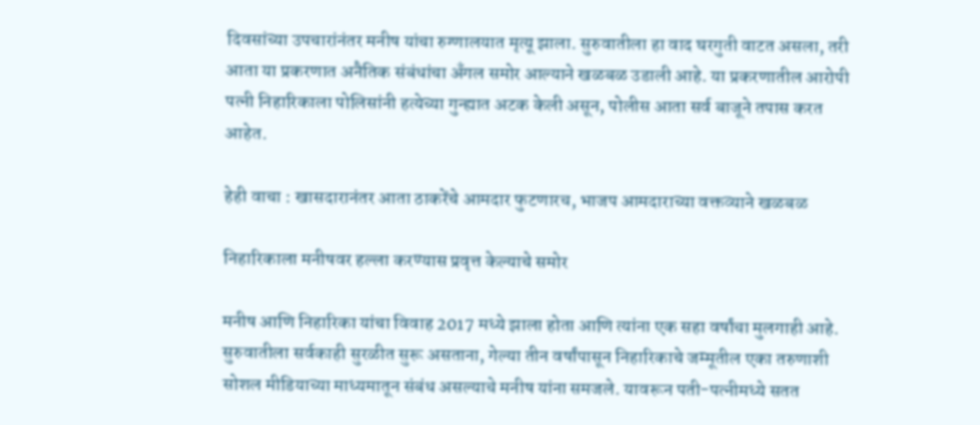दिवसांच्या उपचारांनंतर मनीष यांचा रुग्णालयात मृत्यू झाला. सुरुवातीला हा वाद घरगुती वाटत असला, तरी आता या प्रकरणात अनैतिक संबंधांचा अँगल समोर आल्याने खळबळ उडाली आहे. या प्रकरणातील आरोपी पत्नी निहारिकाला पोलिसांनी हत्येच्या गुन्ह्यात अटक केली असून, पोलीस आता सर्व बाजूने तपास करत आहेत.

हेही वाचा : खासदारानंतर आता ठाकरेंचे आमदार फुटणारच, भाजप आमदाराच्या वक्तव्याने खळबळ

निहारिकाला मनीषवर हल्ला करण्यास प्रवृत्त केल्याचे समोर

मनीष आणि निहारिका यांचा विवाह 2017 मध्ये झाला होता आणि त्यांना एक सहा वर्षांचा मुलगाही आहे. सुरुवातीला सर्वकाही सुरळीत सुरू असताना, गेल्या तीन वर्षांपासून निहारिकाचे जम्मूतील एका तरुणाशी सोशल मीडियाच्या माध्यमातून संबंध असल्याचे मनीष यांना समजले. यावरून पती-पत्नीमध्ये सतत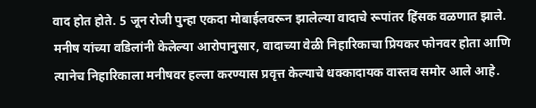वाद होत होते. 5 जून रोजी पुन्हा एकदा मोबाईलवरून झालेल्या वादाचे रूपांतर हिंसक वळणात झाले. मनीष यांच्या वडिलांनी केलेल्या आरोपानुसार, वादाच्या वेळी निहारिकाचा प्रियकर फोनवर होता आणि त्यानेच निहारिकाला मनीषवर हल्ला करण्यास प्रवृत्त केल्याचे धक्कादायक वास्तव समोर आले आहे.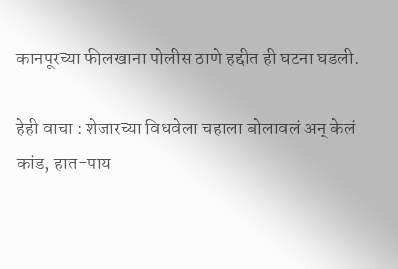कानपूरच्या फीलखाना पोलीस ठाणे हद्दीत ही घटना घडली.

हेही वाचा : शेजारच्या विधवेला चहाला बोलावलं अन् केलं कांड, हात-पाय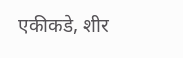एकीकडे, शीर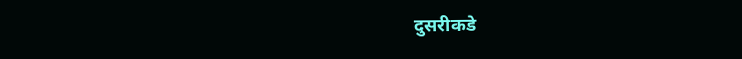दुसरीकडे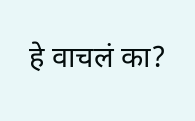हे वाचलं का?